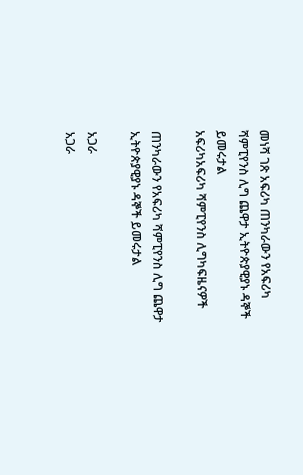መነሻ ገጽ አፍሪካ ጠንካራውን የአፍሪካ ሻምፒየንስ ሊግ ጨዋታ ኢትዮጵያዊያኑ ዳኞች ይመሩታል
አፍሪካአፍሪካ ሻምፒየንስ ሊግካፍዜናዎች

ጠንካራውን የአፍሪካ ሻምፒየንስ ሊግ ጨዋታ ኢትዮጵያዊያኑ ዳኞች ይመሩታል

አጋራ
አጋራ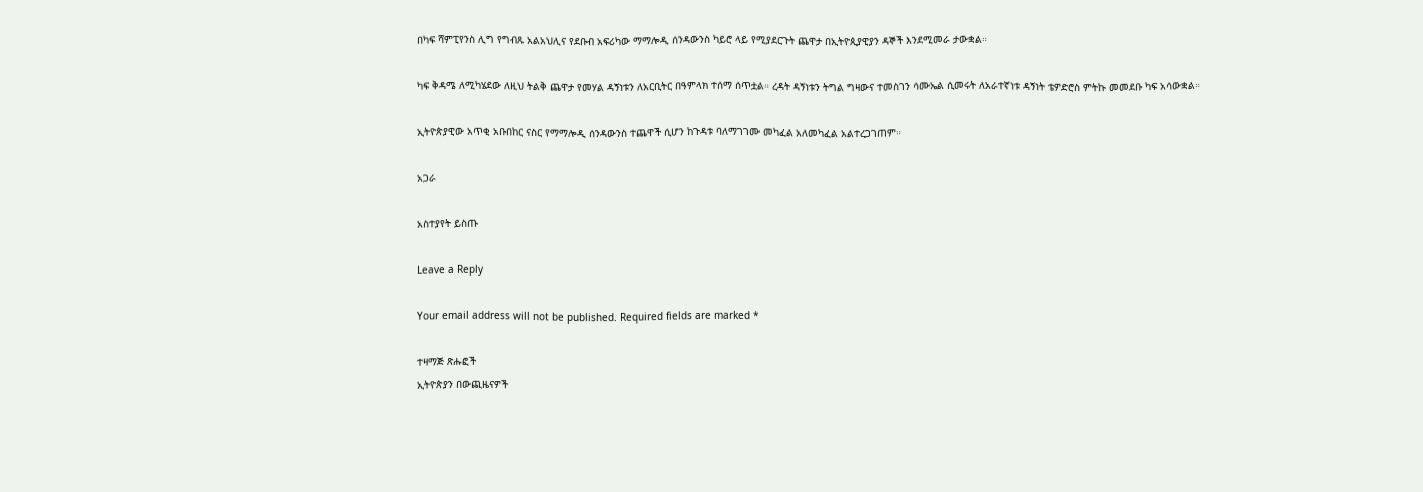በካፍ ሻምፒየንስ ሊግ የግብጹ አልአህሊና የደቡብ አፍሪካው ማማሎዲ ሰንዳውንስ ካይሮ ላይ የሚያደርጉት ጨዋታ በኢትዮጲያዊያን ዳኞች እንደሚመራ ታውቋል።

ካፍ ቅዳሜ ለሚካሄደው ለዚህ ትልቅ ጨዋታ የመሃል ዳኝነቱን ለአርቢትር በዓምላክ ተሰማ ሰጥቷል። ረዳት ዳኝነቱን ትግል ግዛውና ተመስገን ሳሙኤል ሲመሩት ለአራተኛነቱ ዳኝነት ቴዎድሮስ ምትኩ መመደቡ ካፍ አሳውቋል።

ኢትዮጵያዊው አጥቂ አቡበከር ናስር የማማሎዲ ሰንዳውንስ ተጨዋች ሲሆን ከጉዳቱ ባለማገገሙ መካፈል አለመካፈል አልተረጋገጠም።

አጋራ

አስተያየት ይስጡ

Leave a Reply

Your email address will not be published. Required fields are marked *

ተዛማጅ ጽሑፎች
ኢትዮጵያን በውጪዜናዎች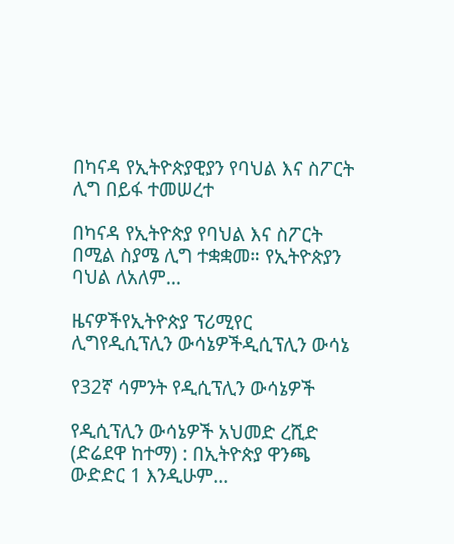በካናዳ የኢትዮጵያዊያን የባህል እና ስፖርት ሊግ በይፋ ተመሠረተ

በካናዳ የኢትዮጵያ የባህል እና ስፖርት በሚል ስያሜ ሊግ ተቋቋመ። የኢትዮጵያን ባህል ለአለም...

ዜናዎችየኢትዮጵያ ፕሪሚየር ሊግየዲሲፕሊን ውሳኔዎችዲሲፕሊን ውሳኔ

የ32ኛ ሳምንት የዲሲፕሊን ውሳኔዎች

የዲሲፕሊን ውሳኔዎች አህመድ ረሺድ (ድሬደዋ ከተማ) : በኢትዮጵያ ዋንጫ ውድድር 1 እንዲሁም...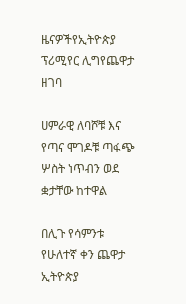ዜናዎችየኢትዮጵያ ፕሪሚየር ሊግየጨዋታ ዘገባ

ሀምራዊ ለባሾቹ እና የጣና ሞገዶቹ ጣፋጭ ሦስት ነጥብን ወደ ቋታቸው ከተዋል

በሊጉ የሳምንቱ የሁለተኛ ቀን ጨዋታ ኢትዮጵያ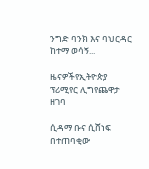ንግድ ባንክ እና ባህርዳር ከተማ ወሳኝ...

ዜናዎችየኢትዮጵያ ፕሪሚየር ሊግየጨዋታ ዘገባ

ሲዳማ ቡና ሲሸነፍ በተጠባቂው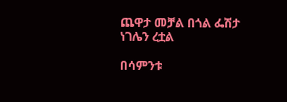ጨዋታ መቻል በጎል ፌሽታ ነገሌን ረቷል

በሳምንቱ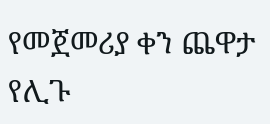የመጀመሪያ ቀን ጨዋታ የሊጉ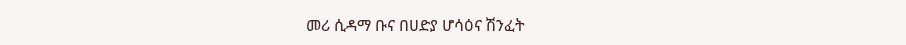መሪ ሲዳማ ቡና በሀድያ ሆሳዕና ሽንፈት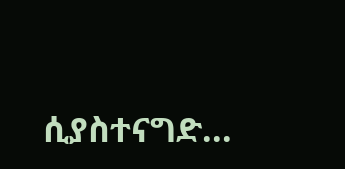ሲያስተናግድ...